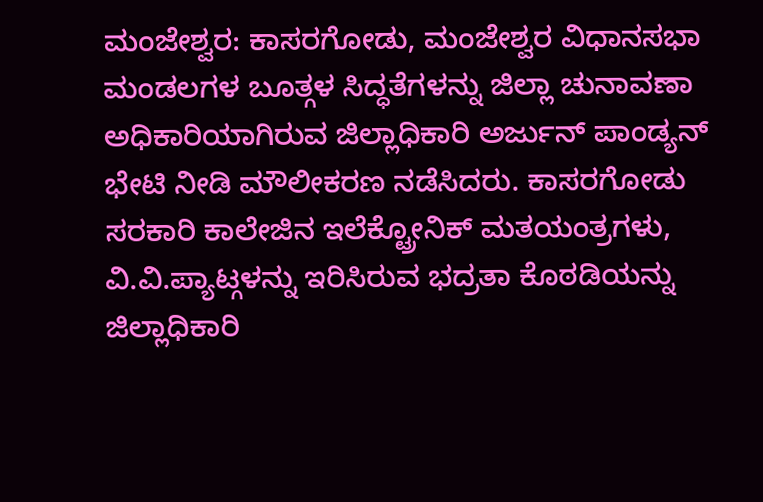ಮಂಜೇಶ್ವರ: ಕಾಸರಗೋಡು, ಮಂಜೇಶ್ವರ ವಿಧಾನಸಭಾ ಮಂಡಲಗಳ ಬೂತ್ಗಳ ಸಿದ್ಧತೆಗಳನ್ನು ಜಿಲ್ಲಾ ಚುನಾವಣಾ ಅಧಿಕಾರಿಯಾಗಿರುವ ಜಿಲ್ಲಾಧಿಕಾರಿ ಅರ್ಜುನ್ ಪಾಂಡ್ಯನ್ ಭೇಟಿ ನೀಡಿ ಮೌಲೀಕರಣ ನಡೆಸಿದರು. ಕಾಸರಗೋಡು ಸರಕಾರಿ ಕಾಲೇಜಿನ ಇಲೆಕ್ಟ್ರೋನಿಕ್ ಮತಯಂತ್ರಗಳು, ವಿ.ವಿ.ಪ್ಯಾಟ್ಗಳನ್ನು ಇರಿಸಿರುವ ಭದ್ರತಾ ಕೊಠಡಿಯನ್ನು ಜಿಲ್ಲಾಧಿಕಾರಿ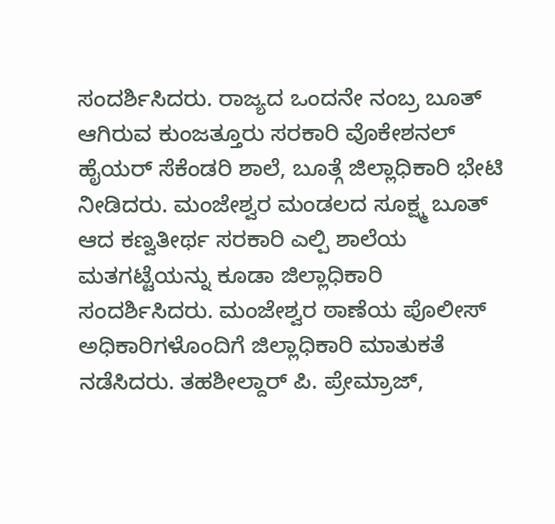ಸಂದರ್ಶಿಸಿದರು. ರಾಜ್ಯದ ಒಂದನೇ ನಂಬ್ರ ಬೂತ್ ಆಗಿರುವ ಕುಂಜತ್ತೂರು ಸರಕಾರಿ ವೊಕೇಶನಲ್ ಹೈಯರ್ ಸೆಕೆಂಡರಿ ಶಾಲೆ, ಬೂತ್ಗೆ ಜಿಲ್ಲಾಧಿಕಾರಿ ಭೇಟಿ ನೀಡಿದರು. ಮಂಜೇಶ್ವರ ಮಂಡಲದ ಸೂಕ್ಷ್ಮ ಬೂತ್ ಆದ ಕಣ್ವತೀರ್ಥ ಸರಕಾರಿ ಎಲ್ಪಿ ಶಾಲೆಯ ಮತಗಟ್ಟೆಯನ್ನು ಕೂಡಾ ಜಿಲ್ಲಾಧಿಕಾರಿ ಸಂದರ್ಶಿಸಿದರು. ಮಂಜೇಶ್ವರ ಠಾಣೆಯ ಪೊಲೀಸ್ ಅಧಿಕಾರಿಗಳೊಂದಿಗೆ ಜಿಲ್ಲಾಧಿಕಾರಿ ಮಾತುಕತೆ ನಡೆಸಿದರು. ತಹಶೀಲ್ದಾರ್ ಪಿ. ಪ್ರೇಮ್ರಾಜ್,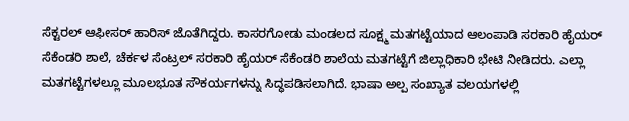ಸೆಕ್ಟರಲ್ ಆಫೀಸರ್ ಹಾರಿಸ್ ಜೊತೆಗಿದ್ದರು. ಕಾಸರಗೋಡು ಮಂಡಲದ ಸೂಕ್ಷ್ಮ ಮತಗಟ್ಟೆಯಾದ ಆಲಂಪಾಡಿ ಸರಕಾರಿ ಹೈಯರ್ ಸೆಕೆಂಡರಿ ಶಾಲೆ, ಚೆರ್ಕಳ ಸೆಂಟ್ರಲ್ ಸರಕಾರಿ ಹೈಯರ್ ಸೆಕೆಂಡರಿ ಶಾಲೆಯ ಮತಗಟ್ಟೆಗೆ ಜಿಲ್ಲಾಧಿಕಾರಿ ಭೇಟಿ ನೀಡಿದರು. ಎಲ್ಲಾ ಮತಗಟ್ಟೆಗಳಲ್ಲೂ ಮೂಲಭೂತ ಸೌಕರ್ಯಗಳನ್ನು ಸಿದ್ಧಪಡಿಸಲಾಗಿದೆ. ಭಾಷಾ ಅಲ್ಪ ಸಂಖ್ಯಾತ ವಲಯಗಳಲ್ಲಿ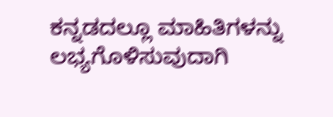ಕನ್ನಡದಲ್ಲೂ ಮಾಹಿತಿಗಳನ್ನು ಲಭ್ಯಗೊಳಿಸುವುದಾಗಿ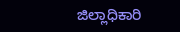ಜಿಲ್ಲಾಧಿಕಾರಿ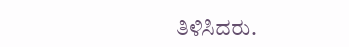ತಿಳಿಸಿದರು.